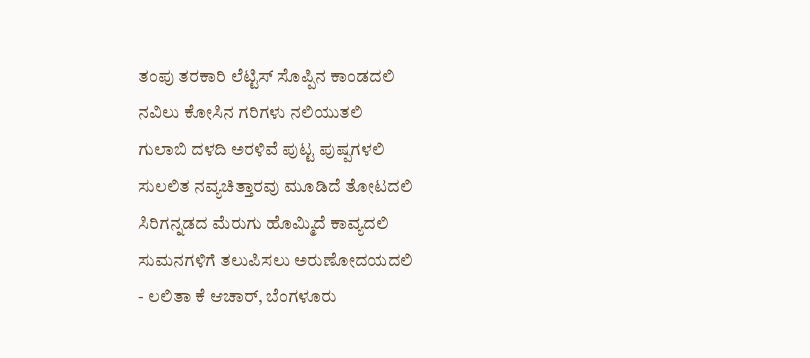ತಂಪು ತರಕಾರಿ ಲೆಟ್ಟಿಸ್ ಸೊಪ್ಪಿನ ಕಾಂಡದಲಿ
ನವಿಲು ಕೋಸಿನ ಗರಿಗಳು ನಲಿಯುತಲಿ
ಗುಲಾಬಿ ದಳದಿ ಅರಳಿವೆ ಪುಟ್ಟ ಪುಷ್ಪಗಳಲಿ
ಸುಲಲಿತ ನವ್ಯಚಿತ್ತಾರವು ಮೂಡಿದೆ ತೋಟದಲಿ
ಸಿರಿಗನ್ನಡದ ಮೆರುಗು ಹೊಮ್ಮಿದೆ ಕಾವ್ಯದಲಿ
ಸುಮನಗಳಿಗೆ ತಲುಪಿಸಲು ಅರುಣೋದಯದಲಿ
- ಲಲಿತಾ ಕೆ ಆಚಾರ್, ಬೆಂಗಳೂರು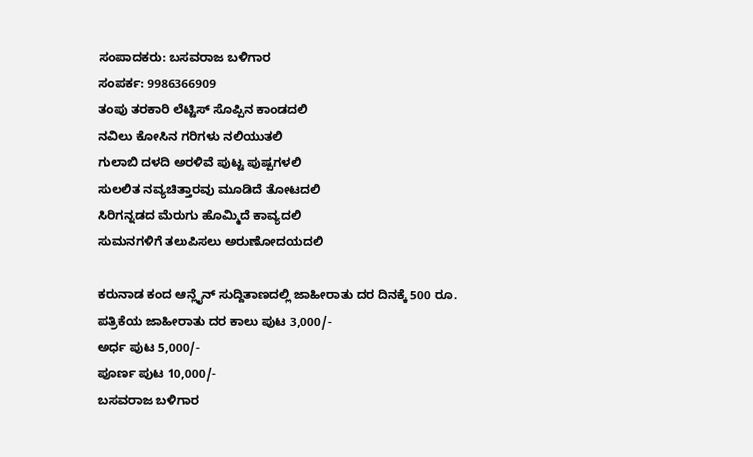ಸಂಪಾದಕರು: ಬಸವರಾಜ ಬಳಿಗಾರ
ಸಂಪರ್ಕ: 9986366909
ತಂಪು ತರಕಾರಿ ಲೆಟ್ಟಿಸ್ ಸೊಪ್ಪಿನ ಕಾಂಡದಲಿ
ನವಿಲು ಕೋಸಿನ ಗರಿಗಳು ನಲಿಯುತಲಿ
ಗುಲಾಬಿ ದಳದಿ ಅರಳಿವೆ ಪುಟ್ಟ ಪುಷ್ಪಗಳಲಿ
ಸುಲಲಿತ ನವ್ಯಚಿತ್ತಾರವು ಮೂಡಿದೆ ತೋಟದಲಿ
ಸಿರಿಗನ್ನಡದ ಮೆರುಗು ಹೊಮ್ಮಿದೆ ಕಾವ್ಯದಲಿ
ಸುಮನಗಳಿಗೆ ತಲುಪಿಸಲು ಅರುಣೋದಯದಲಿ

ಕರುನಾಡ ಕಂದ ಆನ್ಲೈನ್ ಸುದ್ದಿತಾಣದಲ್ಲಿ ಜಾಹೀರಾತು ದರ ದಿನಕ್ಕೆ 500 ರೂ.
ಪತ್ರಿಕೆಯ ಜಾಹೀರಾತು ದರ ಕಾಲು ಪುಟ 3,000/-
ಅರ್ಧ ಪುಟ 5,000/-
ಪೂರ್ಣ ಪುಟ 10,000/-
ಬಸವರಾಜ ಬಳಿಗಾರ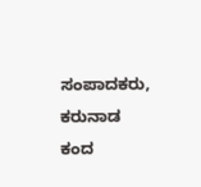ಸಂಪಾದಕರು, ಕರುನಾಡ ಕಂದ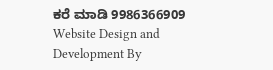ಕರೆ ಮಾಡಿ 9986366909
Website Design and Development By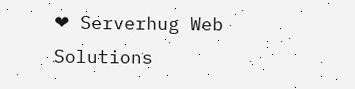❤ Serverhug Web Solutions